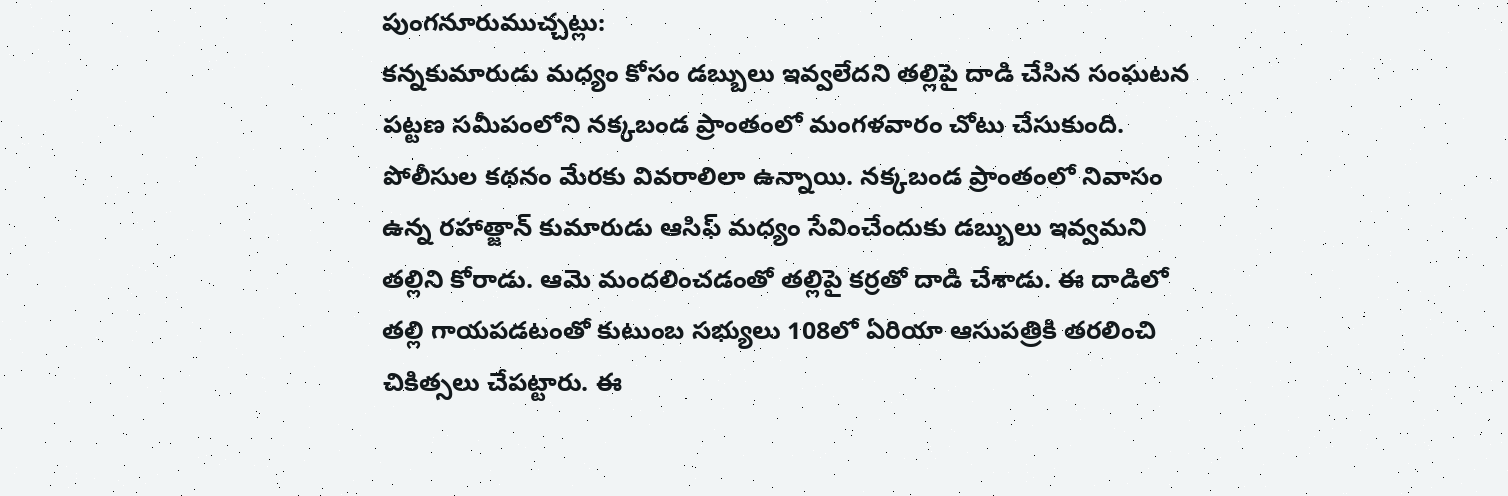పుంగనూరుముచ్చట్లు:
కన్నకుమారుడు మధ్యం కోసం డబ్బులు ఇవ్వలేదని తల్లిపై దాడి చేసిన సంఘటన పట్టణ సమీపంలోని నక్కబండ ప్రాంతంలో మంగళవారం చోటు చేసుకుంది. పోలీసుల కథనం మేరకు వివరాలిలా ఉన్నాయి. నక్కబండ ప్రాంతంలో నివాసం ఉన్న రహాత్జాన్ కుమారుడు ఆసిఫ్ మధ్యం సేవించేందుకు డబ్బులు ఇవ్వమని తల్లిని కోరాడు. ఆమె మందలించడంతో తల్లిపై కర్రతో దాడి చేశాడు. ఈ దాడిలో తల్లి గాయపడటంతో కుటుంబ సభ్యులు 108లో ఏరియా ఆసుపత్రికి తరలించి చికిత్సలు చేపట్టారు. ఈ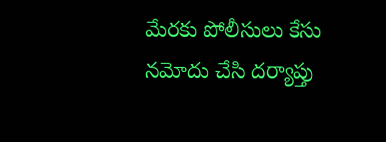మేరకు పోలీసులు కేసు నమోదు చేసి దర్యాప్తు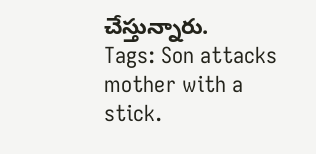చేస్తున్నారు.
Tags: Son attacks mother with a stick.